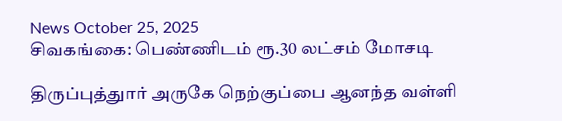News October 25, 2025
சிவகங்கை: பெண்ணிடம் ரூ.30 லட்சம் மோசடி

திருப்புத்துார் அருகே நெற்குப்பை ஆனந்த வள்ளி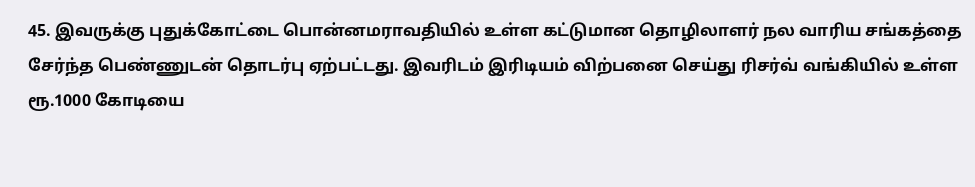45. இவருக்கு புதுக்கோட்டை பொன்னமராவதியில் உள்ள கட்டுமான தொழிலாளர் நல வாரிய சங்கத்தை சேர்ந்த பெண்ணுடன் தொடர்பு ஏற்பட்டது. இவரிடம் இரிடியம் விற்பனை செய்து ரிசர்வ் வங்கியில் உள்ள ரூ.1000 கோடியை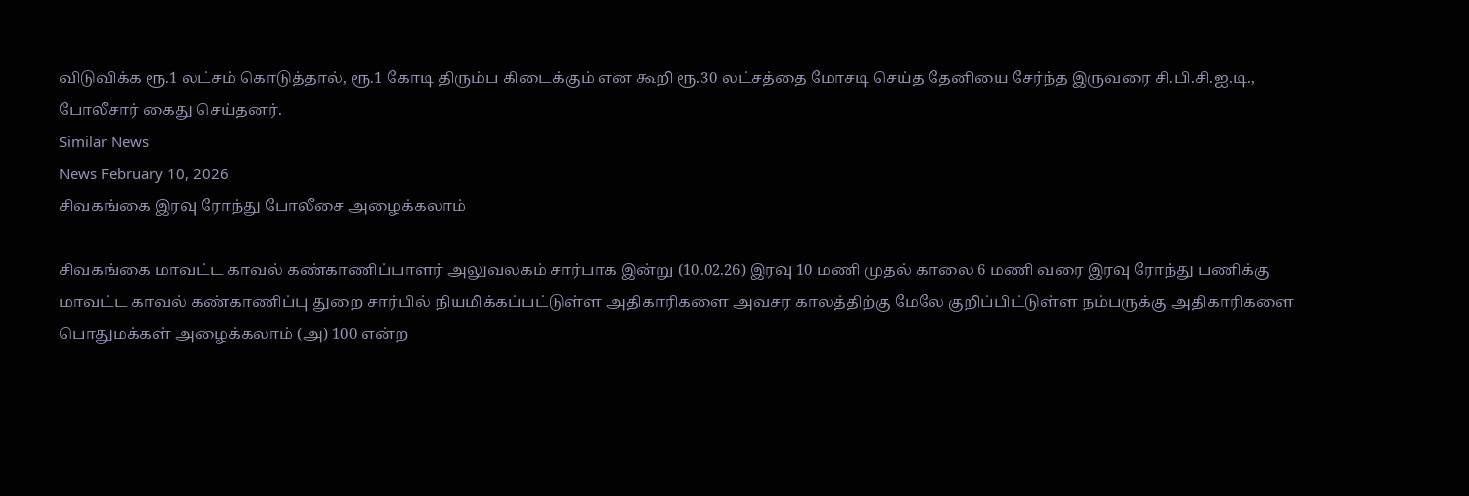விடுவிக்க ரூ.1 லட்சம் கொடுத்தால், ரூ.1 கோடி திரும்ப கிடைக்கும் என கூறி ரூ.30 லட்சத்தை மோசடி செய்த தேனியை சேர்ந்த இருவரை சி.பி.சி.ஐ.டி., போலீசார் கைது செய்தனர்.
Similar News
News February 10, 2026
சிவகங்கை இரவு ரோந்து போலீசை அழைக்கலாம்

சிவகங்கை மாவட்ட காவல் கண்காணிப்பாளர் அலுவலகம் சார்பாக இன்று (10.02.26) இரவு 10 மணி முதல் காலை 6 மணி வரை இரவு ரோந்து பணிக்கு மாவட்ட காவல் கண்காணிப்பு துறை சார்பில் நியமிக்கப்பட்டுள்ள அதிகாரிகளை அவசர காலத்திற்கு மேலே குறிப்பிட்டுள்ள நம்பருக்கு அதிகாரிகளை பொதுமக்கள் அழைக்கலாம் (அ) 100 என்ற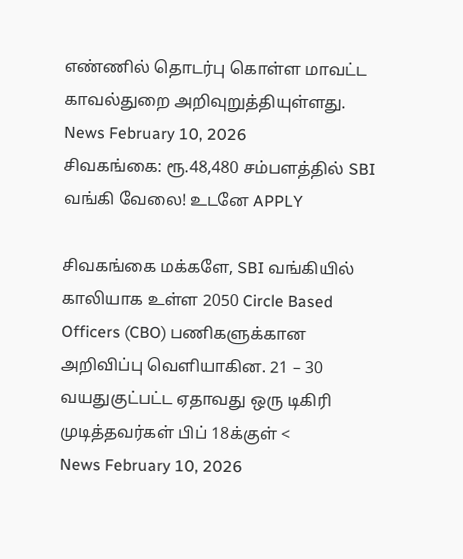எண்ணில் தொடர்பு கொள்ள மாவட்ட காவல்துறை அறிவுறுத்தியுள்ளது.
News February 10, 2026
சிவகங்கை: ரூ.48,480 சம்பளத்தில் SBI வங்கி வேலை! உடனே APPLY

சிவகங்கை மக்களே, SBI வங்கியில் காலியாக உள்ள 2050 Circle Based Officers (CBO) பணிகளுக்கான அறிவிப்பு வெளியாகின. 21 – 30 வயதுகுட்பட்ட ஏதாவது ஒரு டிகிரி முடித்தவர்கள் பிப் 18க்குள் <
News February 10, 2026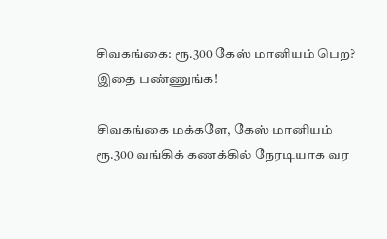சிவகங்கை: ரூ.300 கேஸ் மானியம் பெற? இதை பண்ணுங்க!

சிவகங்கை மக்களே, கேஸ் மானியம் ரூ.300 வங்கிக் கணக்கில் நேரடியாக வர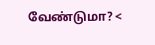வேண்டுமா? <